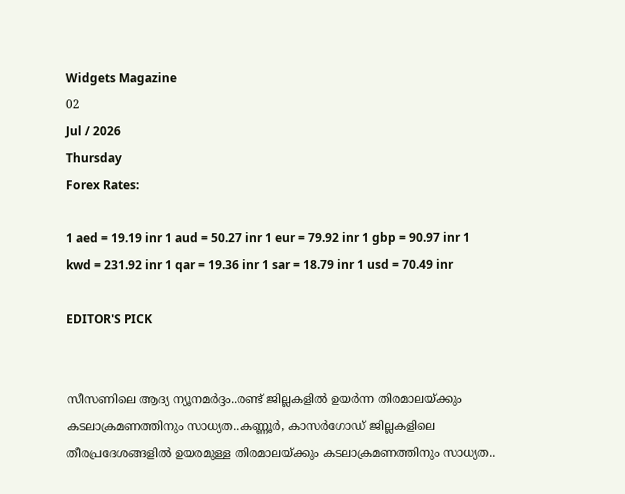Widgets Magazine
02
Jul / 2026
Thursday
Forex Rates:

1 aed = 19.19 inr 1 aud = 50.27 inr 1 eur = 79.92 inr 1 gbp = 90.97 inr 1 kwd = 231.92 inr 1 qar = 19.36 inr 1 sar = 18.79 inr 1 usd = 70.49 inr

EDITOR'S PICK


സീസണിലെ ആദ്യ ന്യൂനമർദ്ദം..രണ്ട് ജില്ലകളിൽ ഉയർന്ന തിരമാലയ്‌ക്കും കടലാക്രമണത്തിനും സാധ്യത..കണ്ണൂർ, കാസർഗോഡ് ജില്ലകളിലെ തീരപ്രദേശങ്ങളിൽ ഉയരമുള്ള തിരമാലയ്‌ക്കും കടലാക്രമണത്തിനും സാധ്യത..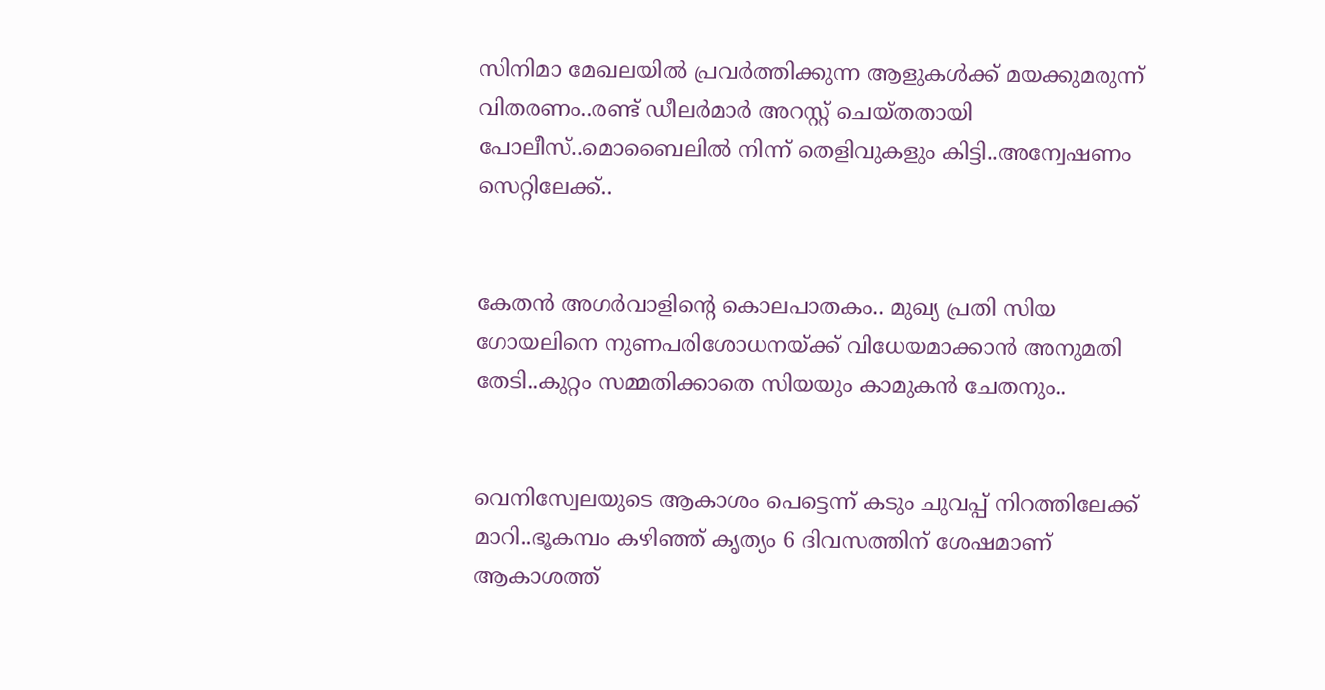സിനിമാ മേഖലയിൽ പ്രവർത്തിക്കുന്ന ആളുകൾക്ക് മയക്കുമരുന്ന് വിതരണം..രണ്ട് ഡീലർമാർ അറസ്റ്റ് ചെയ്തതായി പോലീസ്..മൊബൈലിൽ നിന്ന് തെളിവുകളും കിട്ടി..അന്വേഷണം സെറ്റിലേക്ക്..


കേതൻ അഗർവാളിന്റെ കൊലപാതകം.. മുഖ്യ പ്രതി സിയ ഗോയലിനെ നുണപരിശോധനയ്ക്ക് വിധേയമാക്കാൻ അനുമതി തേടി..കുറ്റം സമ്മതിക്കാതെ സിയയും കാമുകൻ ചേതനും..


വെനിസ്വേലയുടെ ആകാശം പെട്ടെന്ന് കടും ചുവപ്പ് നിറത്തിലേക്ക് മാറി..ഭൂകമ്പം കഴിഞ്ഞ് കൃത്യം 6 ദിവസത്തിന് ശേഷമാണ് ആകാശത്ത്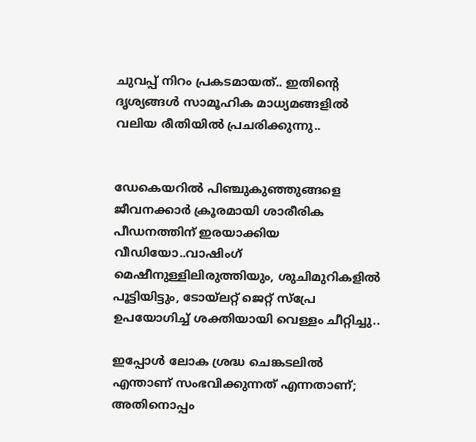ചുവപ്പ് നിറം പ്രകടമായത്.. ഇതിന്റെ ദൃശ്യങ്ങൾ സാമൂഹിക മാധ്യമങ്ങളിൽ വലിയ രീതിയിൽ പ്രചരിക്കുന്നു..


ഡേകെയറില്‍ പിഞ്ചുകുഞ്ഞുങ്ങളെ ജീവനക്കാര്‍ ക്രൂരമായി ശാരീരിക പീഡനത്തിന് ഇരയാക്കിയ വീഡിയോ..വാഷിംഗ് മെഷീനുള്ളിലിരുത്തിയും, ശുചിമുറികളില്‍ പൂട്ടിയിട്ടും, ടോയ്ലറ്റ് ജെറ്റ് സ്പ്രേ ഉപയോഗിച്ച് ശക്തിയായി വെള്ളം ചീറ്റിച്ചു..

ഇപ്പോൾ ലോക ശ്രദ്ധ ചെങ്കടലിൽ എന്താണ് സംഭവിക്കുന്നത് എന്നതാണ്; അതിനൊപ്പം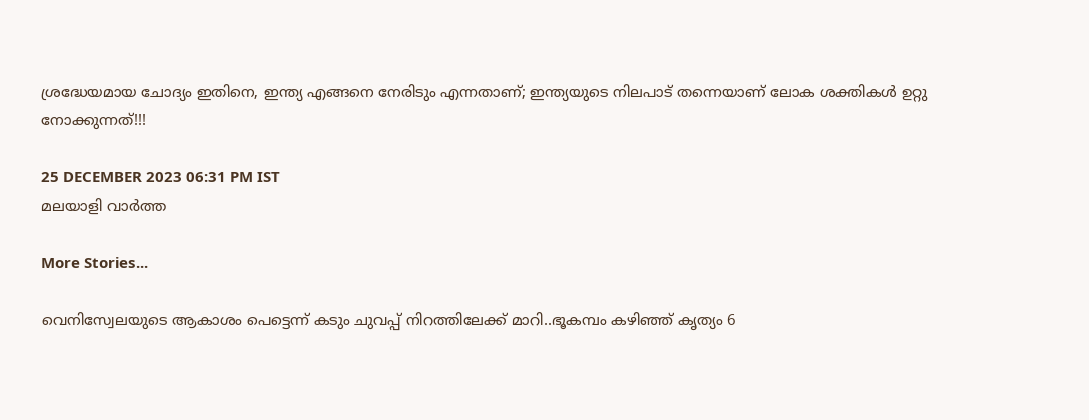ശ്രദ്ധേയമായ ചോദ്യം ഇതിനെ, ഇന്ത്യ എങ്ങനെ നേരിടും എന്നതാണ്; ഇന്ത്യയുടെ നിലപാട് തന്നെയാണ് ലോക ശക്തികൾ ഉറ്റു നോക്കുന്നത്!!!

25 DECEMBER 2023 06:31 PM IST
മലയാളി വാര്‍ത്ത

More Stories...

വെനിസ്വേലയുടെ ആകാശം പെട്ടെന്ന് കടും ചുവപ്പ് നിറത്തിലേക്ക് മാറി..ഭൂകമ്പം കഴിഞ്ഞ് കൃത്യം 6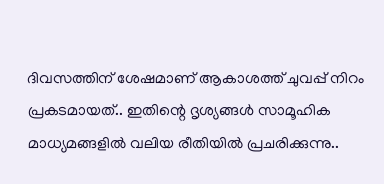ദിവസത്തിന് ശേഷമാണ് ആകാശത്ത് ചുവപ്പ് നിറം പ്രകടമായത്.. ഇതിന്റെ ദൃശ്യങ്ങൾ സാമൂഹിക മാധ്യമങ്ങളിൽ വലിയ രീതിയിൽ പ്രചരിക്കുന്നു..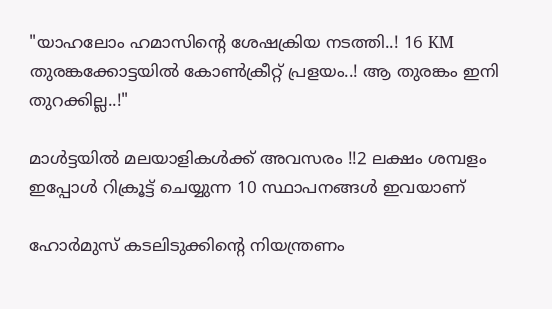"യാഹലോം ഹമാസിന്റെ ശേഷക്രിയ നടത്തി..! 16 KM തുരങ്കക്കോട്ടയിൽ കോൺക്രീറ്റ് പ്രളയം..! ആ തുരങ്കം ഇനി തുറക്കില്ല..!"

മാൾട്ടയിൽ മലയാളികൾക്ക് അവസരം !!2 ലക്ഷം ശമ്പളം ഇപ്പോൾ റിക്രൂട്ട് ചെയ്യുന്ന 10 സ്ഥാപനങ്ങൾ ഇവയാണ്

ഹോര്‍മുസ് കടലിടുക്കിന്റെ നിയന്ത്രണം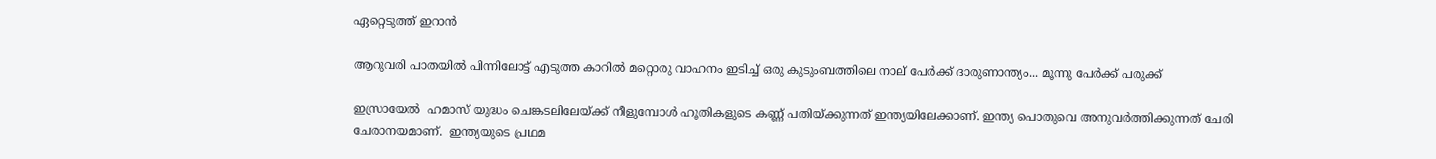ഏറ്റെടുത്ത് ഇറാന്‍

ആറുവരി പാതയില്‍ പിന്നിലോട്ട് എടുത്ത കാറില്‍ മറ്റൊരു വാഹനം ഇടിച്ച് ഒരു കുടുംബത്തിലെ നാല് പേര്‍ക്ക് ദാരുണാന്ത്യം... മൂന്നു പേർക്ക് പരുക്ക്

ഇസ്രായേൽ  ഹമാസ് യുദ്ധം ചെങ്കടലിലേയ്ക്ക് നീളുമ്പോൾ ഹൂതികളുടെ കണ്ണ് പതിയ്ക്കുന്നത് ഇന്ത്യയിലേക്കാണ്. ഇന്ത്യ പൊതുവെ അനുവർത്തിക്കുന്നത് ചേരി ചേരാനയമാണ്.  ഇന്ത്യയുടെ പ്രഥമ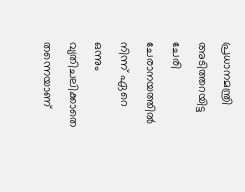പ്രധാനമന്ത്രി അടിത്തറയിട്ട ചേരി ചേരാനയത്തില്‍ നിന്ന് ഏറെ ഒന്നും വ്യതിചലിക്കാതെ തന്നെയാണ്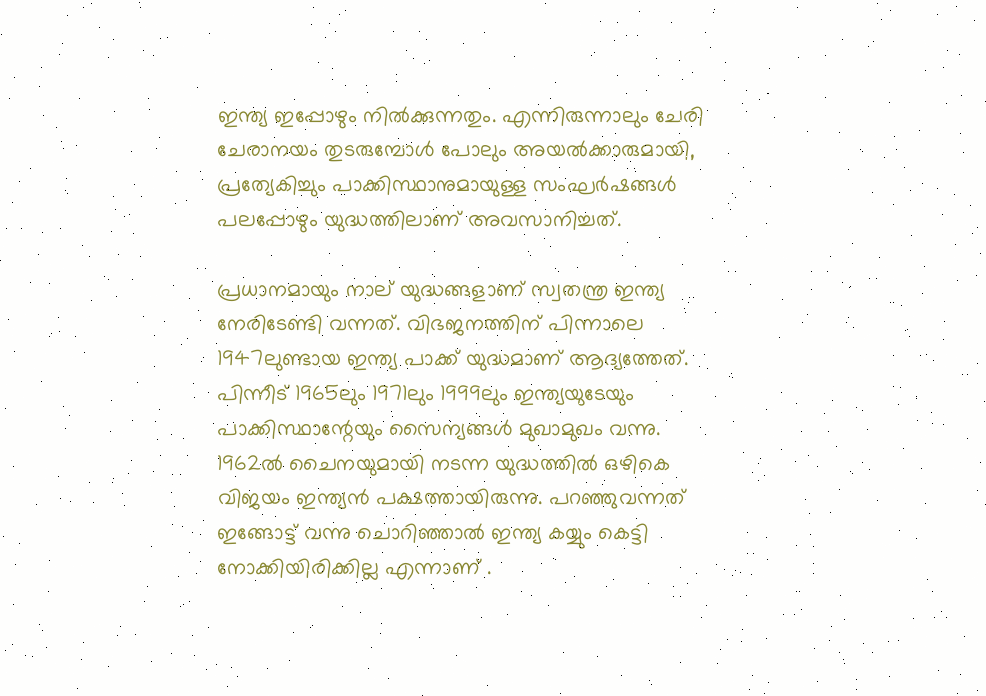ഇന്ത്യ ഇപ്പോഴും നിൽക്കുന്നതും. എന്നിരുന്നാലും ചേരി ചേരാനയം തുടരുമ്പോള്‍ പോലും അയല്‍ക്കാരുമായി, പ്രത്യേകിച്ചും പാക്കിസ്ഥാനുമായുള്ള സംഘര്‍ഷങ്ങൾ പലപ്പോഴും യുദ്ധത്തിലാണ് അവസാനിച്ചത്.

പ്രധാനമായും നാല് യുദ്ധങ്ങളാണ് സ്വതന്ത്ര ഇന്ത്യ നേരിടേണ്ടി വന്നത്. വിഭജനത്തിന് പിന്നാലെ 1947ലുണ്ടായ ഇന്ത്യ പാക്ക് യുദ്ധമാണ് ആദ്യത്തേത്. പിന്നീട് 1965ലും 1971ലും 1999ലും ഇന്ത്യയുടേയും പാക്കിസ്ഥാന്റേയും സൈന്യങ്ങള്‍ മുഖാമുഖം വന്നു. 1962ല്‍ ചൈനയുമായി നടന്ന യുദ്ധത്തില്‍ ഒഴികെ വിജയം ഇന്ത്യന്‍ പക്ഷത്തായിരുന്നു. പറഞ്ഞുവന്നത് ഇങ്ങോട്ട് വന്നു ചൊറിഞ്ഞാൽ ഇന്ത്യ കയ്യും കെട്ടി നോക്കിയിരിക്കില്ല എന്നാണ് .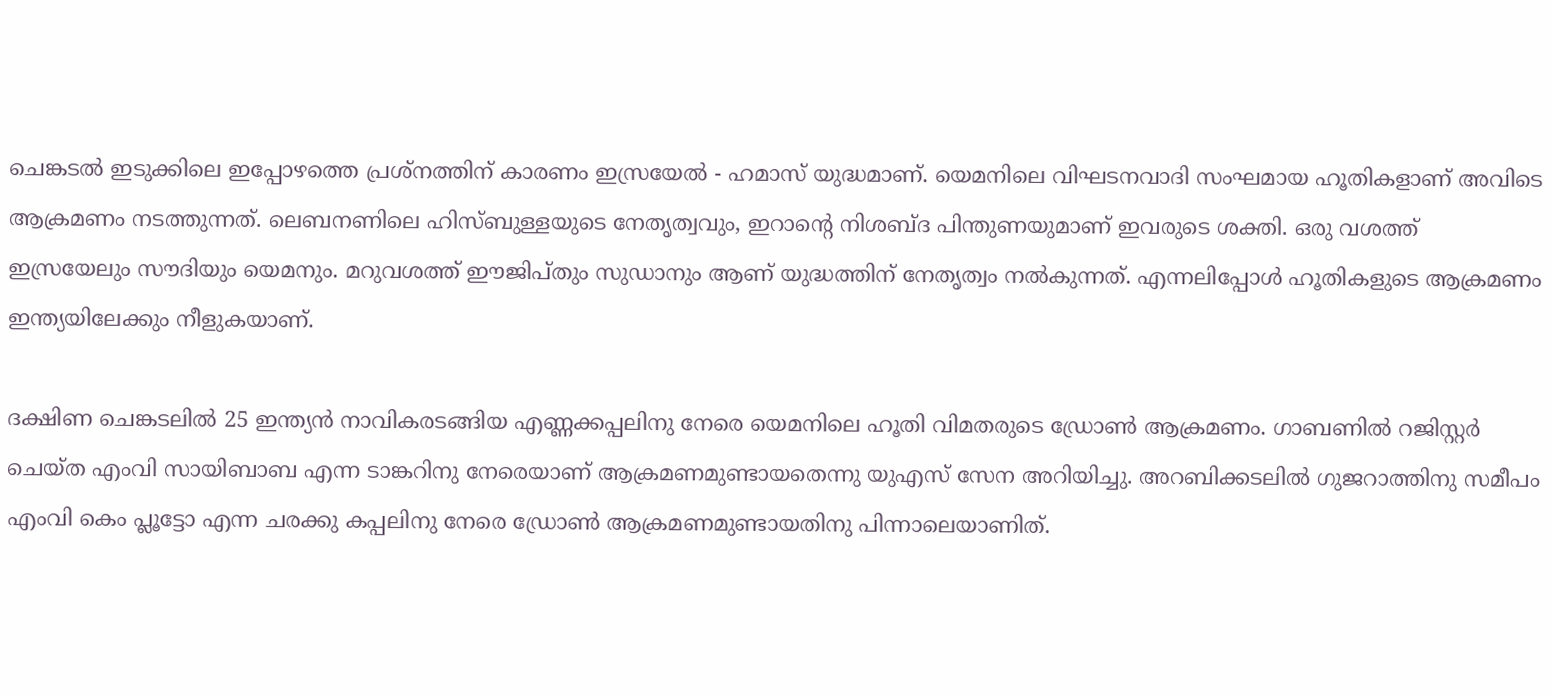ചെങ്കടൽ ഇടുക്കിലെ ഇപ്പോഴത്തെ പ്രശ്നത്തിന് കാരണം ഇസ്രയേൽ - ഹമാസ് യുദ്ധമാണ്. യെമനിലെ വിഘടനവാദി സംഘമായ ഹൂതികളാണ് അവിടെ ആക്രമണം നടത്തുന്നത്. ലെബനണിലെ ഹിസ്ബുള്ളയുടെ നേതൃത്വവും, ഇറാന്റെ നിശബ്‍ദ പിന്തുണയുമാണ് ഇവരുടെ ശക്തി. ഒരു വശത്ത് ഇസ്രയേലും സൗദിയും യെമനും. മറുവശത്ത് ഈജിപ്തും സുഡാനും ആണ് യുദ്ധത്തിന് നേതൃത്വം നൽകുന്നത്. എന്നലിപ്പോൾ ഹൂതികളുടെ ആക്രമണം ഇന്ത്യയിലേക്കും നീളുകയാണ്.

ദക്ഷിണ ചെങ്കടലിൽ 25 ഇന്ത്യൻ നാവികരടങ്ങിയ എണ്ണക്കപ്പലിനു നേരെ യെമനിലെ ഹൂതി വിമതരുടെ ഡ്രോൺ ആക്രമണം. ഗാബണിൽ റജിസ്റ്റർ ചെയ്ത എംവി സായിബാബ എന്ന ടാങ്കറിനു നേരെയാണ് ആക്രമണമുണ്ടായതെന്നു യുഎസ് സേന അറിയിച്ചു. അറബിക്കടലിൽ ഗുജറാത്തിനു സമീപം എംവി കെം പ്ലൂട്ടോ എന്ന ചരക്കു കപ്പലിനു നേരെ ഡ്രോൺ ആക്രമണമുണ്ടായതിനു പിന്നാലെയാണിത്.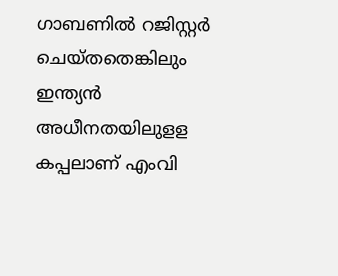ഗാബണിൽ റജിസ്റ്റർ ചെയ്തതെങ്കിലും ഇന്ത്യൻ അധീനതയിലുളള കപ്പലാണ് എംവി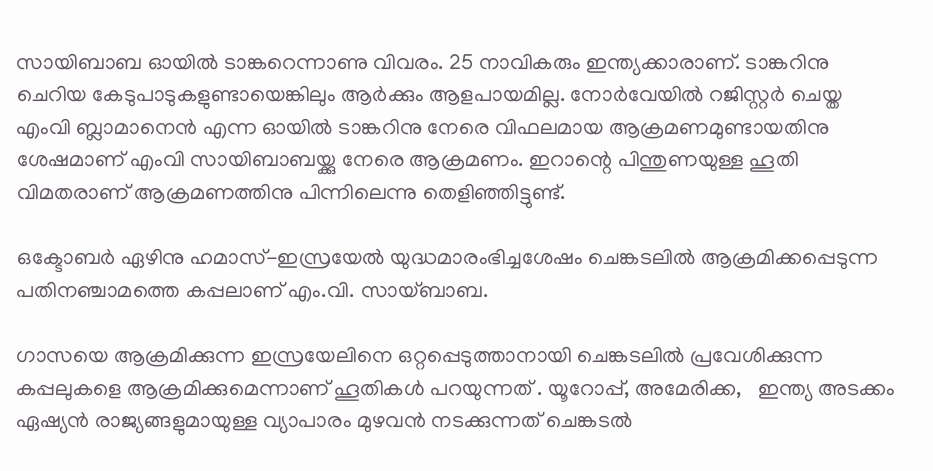സായിബാബ ഓയിൽ ടാങ്കറെന്നാണു വിവരം. 25 നാവികരും ഇന്ത്യക്കാരാണ്. ടാങ്കറിനു ചെറിയ കേടുപാടുകളുണ്ടായെങ്കിലും ആർക്കും ആളപായമില്ല. നോർവേയിൽ റജിസ്റ്റർ ചെയ്ത എംവി ബ്ലാമാനെൻ എന്ന ഓയിൽ ടാങ്കറിനു നേരെ വിഫലമായ ആക്രമണമുണ്ടായതിനു ശേഷമാണ് എംവി സായിബാബയ്ക്കു നേരെ ആക്രമണം. ഇറാന്റെ പിന്തുണയുള്ള ഹൂതി വിമതരാണ് ആക്രമണത്തിനു പിന്നിലെന്നു തെളിഞ്ഞിട്ടുണ്ട്.

ഒക്ടോബർ ഏഴിനു ഹമാസ്-ഇസ്രയേൽ യുദ്ധമാരംഭിച്ചശേഷം ചെങ്കടലിൽ ആക്രമിക്കപ്പെടുന്ന പതിനഞ്ചാമത്തെ കപ്പലാണ് എം.വി. സായ്ബാബ.

ഗാസയെ ആക്രമിക്കുന്ന ഇസ്രയേലിനെ ഒറ്റപ്പെടുത്താനായി ചെങ്കടലിൽ പ്രവേശിക്കുന്ന കപ്പലുകളെ ആക്രമിക്കുമെന്നാണ് ഹൂതികൾ പറയുന്നത് . യൂറോപ്പ്, അമേരിക്ക,   ഇന്ത്യ അടക്കം ഏഷ്യൻ രാജ്യങ്ങളുമായുള്ള വ്യാപാരം മുഴവൻ നടക്കുന്നത് ചെങ്കടൽ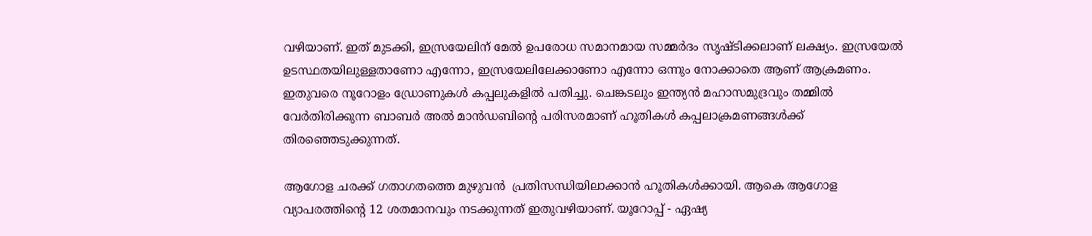വഴിയാണ്. ഇത് മുടക്കി, ഇസ്രയേലിന് മേൽ ഉപരോധ സമാനമായ സമ്മർദം സൃഷ്ടിക്കലാണ് ലക്ഷ്യം. ഇസ്രയേൽ ഉടസ്ഥതയിലുള്ളതാണോ എന്നോ, ഇസ്രയേലിലേക്കാണോ എന്നോ ഒന്നും നോക്കാതെ ആണ് ആക്രമണം. ഇതുവരെ നൂറോളം ഡ്രോണുകൾ കപ്പലുകളിൽ പതിച്ചു. ചെങ്കടലും ഇന്ത്യൻ മഹാസമുദ്രവും തമ്മിൽ വേർതിരിക്കുന്ന ബാബർ അൽ മാൻഡബിന്റെ പരിസരമാണ് ഹൂതികൾ കപ്പലാക്രമണങ്ങൾക്ക് തിരഞ്ഞെടുക്കുന്നത്.

ആഗോള ചരക്ക് ഗതാഗതത്തെ മുഴുവൻ  പ്രതിസന്ധിയിലാക്കാൻ ഹൂതികൾക്കായി. ആകെ ആഗോള വ്യാപരത്തിന്റെ 12 ശതമാനവും നടക്കുന്നത് ഇതുവഴിയാണ്. യൂറോപ്പ് - ഏഷ്യ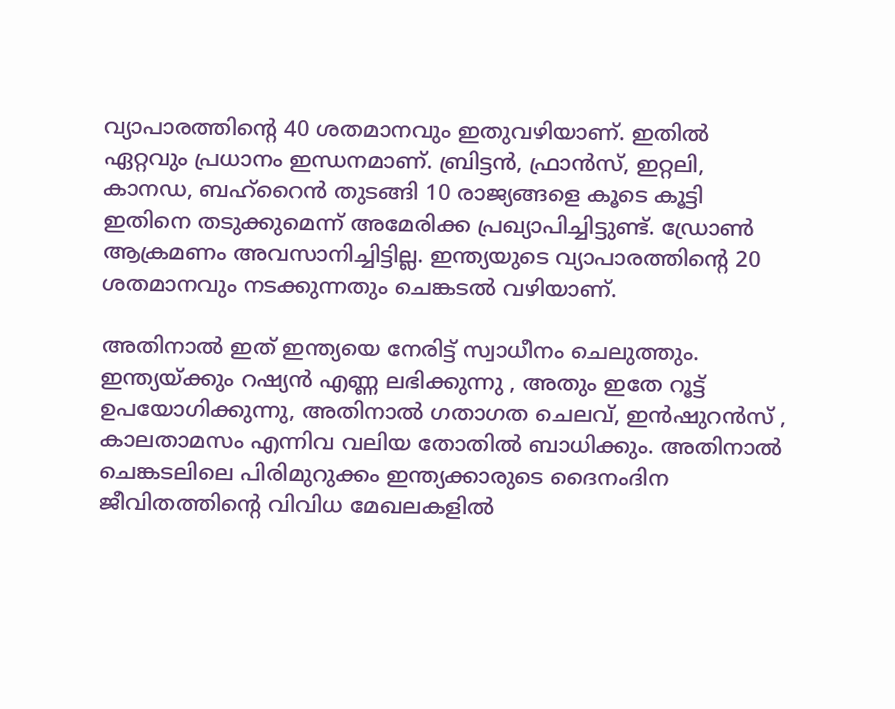വ്യാപാരത്തിന്റെ 40 ശതമാനവും ഇതുവഴിയാണ്. ഇതിൽ ഏറ്റവും പ്രധാനം ഇന്ധനമാണ്. ബ്രിട്ടൻ, ഫ്രാൻസ്, ഇറ്റലി, കാനഡ, ബഹ്റൈൻ തുടങ്ങി 10 രാജ്യങ്ങളെ കൂടെ കൂട്ടി ഇതിനെ തടുക്കുമെന്ന് അമേരിക്ക പ്രഖ്യാപിച്ചിട്ടുണ്ട്. ഡ്രോൺ ആക്രമണം അവസാനിച്ചിട്ടില്ല. ഇന്ത്യയുടെ വ്യാപാരത്തിന്റെ 20 ശതമാനവും നടക്കുന്നതും ചെങ്കടൽ വഴിയാണ്.

അതിനാൽ ഇത് ഇന്ത്യയെ നേരിട്ട് സ്വാധീനം ചെലുത്തും. ഇന്ത്യയ്ക്കും റഷ്യൻ എണ്ണ ലഭിക്കുന്നു , അതും ഇതേ റൂട്ട് ഉപയോഗിക്കുന്നു, അതിനാൽ ഗതാഗത ചെലവ്, ഇൻഷുറൻസ് , കാലതാമസം എന്നിവ വലിയ തോതിൽ ബാധിക്കും. അതിനാൽ ചെങ്കടലിലെ പിരിമുറുക്കം ഇന്ത്യക്കാരുടെ ദൈനംദിന ജീവിതത്തിന്റെ വിവിധ മേഖലകളിൽ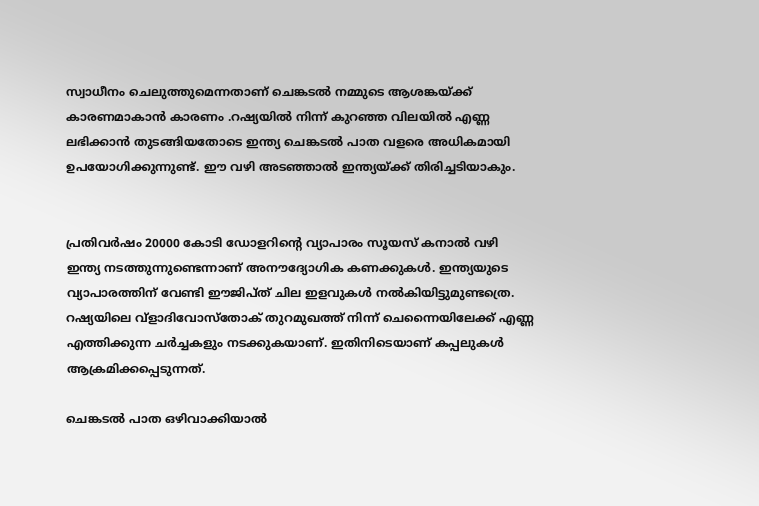സ്വാധീനം ചെലുത്തുമെന്നതാണ് ചെങ്കടൽ നമ്മുടെ ആശങ്കയ്ക്ക് കാരണമാകാൻ കാരണം .റഷ്യയില്‍ നിന്ന് കുറഞ്ഞ വിലയില്‍ എണ്ണ ലഭിക്കാന്‍ തുടങ്ങിയതോടെ ഇന്ത്യ ചെങ്കടല്‍ പാത വളരെ അധികമായി ഉപയോഗിക്കുന്നുണ്ട്. ഈ വഴി അടഞ്ഞാല്‍ ഇന്ത്യയ്ക്ക് തിരിച്ചടിയാകും.


പ്രതിവര്‍ഷം 20000 കോടി ഡോളറിന്റെ വ്യാപാരം സൂയസ് കനാല്‍ വഴി ഇന്ത്യ നടത്തുന്നുണ്ടെന്നാണ് അനൗദ്യോഗിക കണക്കുകള്‍. ഇന്ത്യയുടെ വ്യാപാരത്തിന് വേണ്ടി ഈജിപ്ത് ചില ഇളവുകള്‍ നല്‍കിയിട്ടുമുണ്ടത്രെ. റഷ്യയിലെ വ്‌ളാദിവോസ്‌തോക് തുറമുഖത്ത് നിന്ന് ചെന്നൈയിലേക്ക് എണ്ണ എത്തിക്കുന്ന ചര്‍ച്ചകളും നടക്കുകയാണ്. ഇതിനിടെയാണ് കപ്പലുകള്‍ ആക്രമിക്കപ്പെടുന്നത്.

ചെങ്കടല്‍ പാത ഒഴിവാക്കിയാല്‍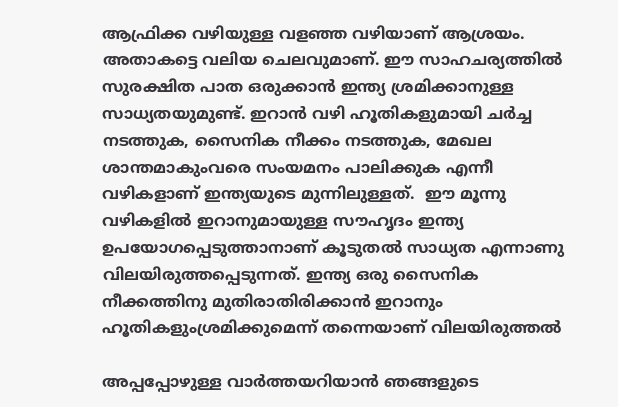ആഫ്രിക്ക വഴിയുള്ള വളഞ്ഞ വഴിയാണ് ആശ്രയം. അതാകട്ടെ വലിയ ചെലവുമാണ്. ഈ സാഹചര്യത്തില്‍ സുരക്ഷിത പാത ഒരുക്കാന്‍ ഇന്ത്യ ശ്രമിക്കാനുള്ള സാധ്യതയുമുണ്ട്. ഇറാന്‍ വഴി ഹൂതികളുമായി ചര്‍ച്ച നടത്തുക, സൈനിക നീക്കം നടത്തുക, മേഖല ശാന്തമാകുംവരെ സംയമനം പാലിക്കുക എന്നീ വഴികളാണ് ഇന്ത്യയുടെ മുന്നിലുള്ളത്.  ഈ മൂന്നു വഴികളിൽ ഇറാനുമായുള്ള സൗഹൃദം ഇന്ത്യ ഉപയോഗപ്പെടുത്താനാണ് കൂടുതല്‍ സാധ്യത എന്നാണു വിലയിരുത്തപ്പെടുന്നത്. ഇന്ത്യ ഒരു സൈനിക നീക്കത്തിനു മുതിരാതിരിക്കാൻ ഇറാനും ഹൂതികളുംശ്രമിക്കുമെന്ന് തന്നെയാണ് വിലയിരുത്തൽ

അപ്പപ്പോഴുള്ള വാര്‍ത്തയറിയാന്‍ ഞങ്ങളുടെ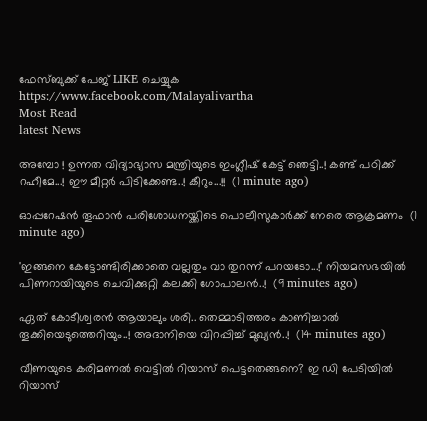ഫേസ്‌ബുക്ക്‌ പേജ് LIKE ചെയ്യുക
https://www.facebook.com/Malayalivartha
Most Read
latest News

അമ്പോ ! ഉന്നത വിദ്യാഭ്യാസ മന്ത്രിയുടെ ഇംഗ്ലീഷ് കേട്ട് ഞെട്ടി..! കണ്ട് പഠിക്ക് റഹീമേ...! ഈ മീറ്റർ പിടിക്കേണ്ട..! കീറും...!!  (1 minute ago)

ഓപ്പറേഷന്‍ തൂഫാന്‍ പരിശോധനയ്ക്കിടെ പൊലീസുകാര്‍ക്ക് നേരെ ആക്രമണം  (1 minute ago)

'ഇങ്ങനെ കേട്ടോണ്ടിരിക്കാതെ വല്ലതും വാ തുറന്ന് പറയടോ...!' നിയമസഭയിൽ പിണറായിയുടെ ചെവിക്കുറ്റി കലക്കി ഗോപാലൻ..!  (9 minutes ago)

ഏത് കോടീശ്വരൻ ആയാലും ശരി.. തെമ്മാടിത്തരം കാണിച്ചാൽ തൂക്കിയെടുത്തെറിയും..! അദാനിയെ വിറപ്പിച്ച് മുഖ്യൻ..!  (14 minutes ago)

വീണയുടെ കരിമണൽ വെട്ടിൽ റിയാസ് പെട്ടതെങ്ങനെ? ഇ ഡി പേടിയിൽ റിയാസ്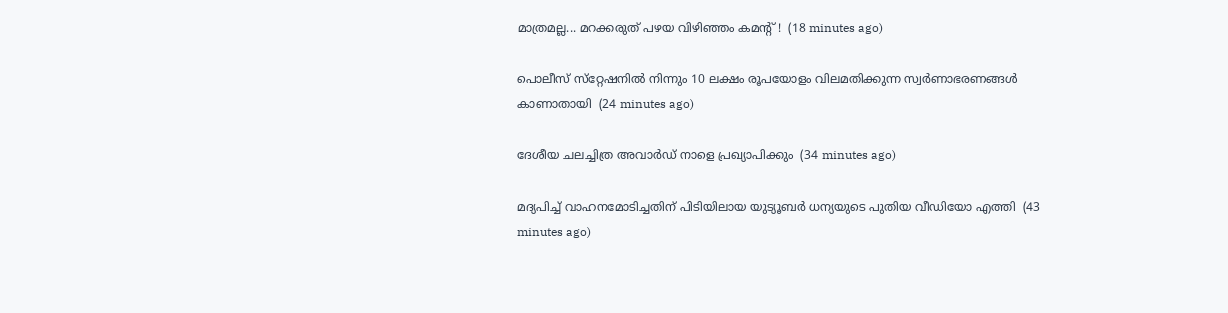മാത്രമല്ല... മറക്കരുത് പഴയ വിഴിഞ്ഞം കമന്റ് !  (18 minutes ago)

പൊലീസ് സ്‌റ്റേഷനില്‍ നിന്നും 10 ലക്ഷം രൂപയോളം വിലമതിക്കുന്ന സ്വര്‍ണാഭരണങ്ങള്‍ കാണാതായി  (24 minutes ago)

ദേശീയ ചലച്ചിത്ര അവാര്‍ഡ് നാളെ പ്രഖ്യാപിക്കും  (34 minutes ago)

മദ്യപിച്ച് വാഹനമോടിച്ചതിന് പിടിയിലായ യുട്യൂബര്‍ ധന്യയുടെ പുതിയ വീഡിയോ എത്തി  (43 minutes ago)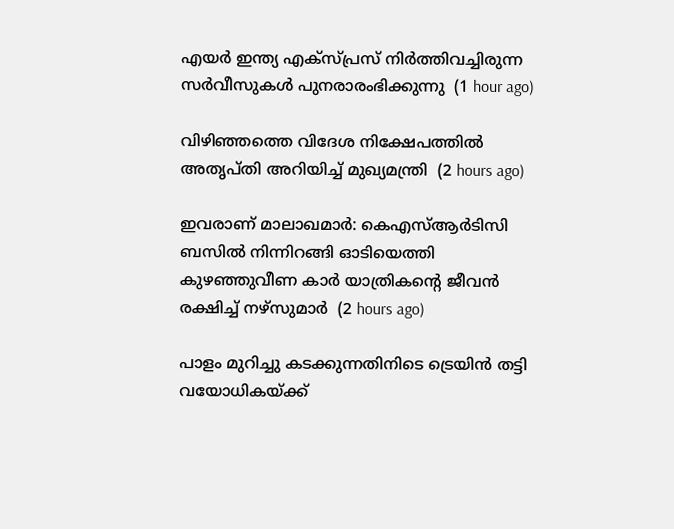എയര്‍ ഇന്ത്യ എക്‌സ്പ്രസ് നിര്‍ത്തിവച്ചിരുന്ന സര്‍വീസുകള്‍ പുനരാരംഭിക്കുന്നു  (1 hour ago)

വിഴിഞ്ഞത്തെ വിദേശ നിക്ഷേപത്തില്‍ അതൃപ്തി അറിയിച്ച് മുഖ്യമന്ത്രി  (2 hours ago)

ഇവരാണ് മാലാഖമാര്‍: കെഎസ്ആര്‍ടിസി ബസില്‍ നിന്നിറങ്ങി ഓടിയെത്തി കുഴഞ്ഞുവീണ കാര്‍ യാത്രികന്റെ ജീവന്‍ രക്ഷിച്ച് നഴ്‌സുമാര്‍  (2 hours ago)

പാളം മുറിച്ചു കടക്കുന്നതിനിടെ ട്രെയിന്‍ തട്ടി വയോധികയ്ക്ക്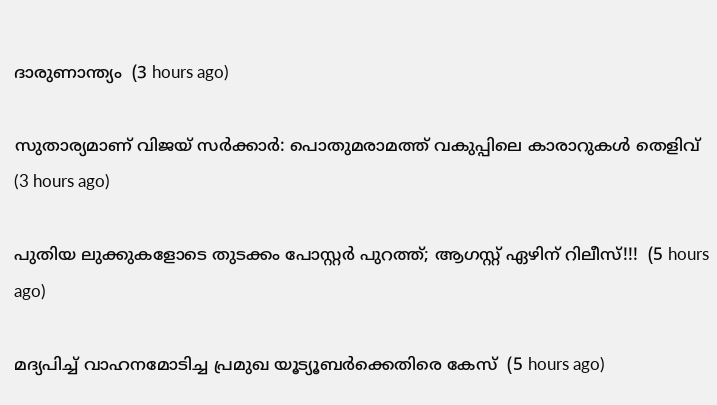ദാരുണാന്ത്യം  (3 hours ago)

സുതാര്യമാണ് വിജയ് സര്‍ക്കാര്‍: പൊതുമരാമത്ത് വകുപ്പിലെ കാരാറുകള്‍ തെളിവ്  (3 hours ago)

പുതിയ ലുക്കുകളോടെ തുടക്കം പോസ്റ്റർ പുറത്ത്; ആഗസ്റ്റ് ഏഴിന് റിലീസ്!!!  (5 hours ago)

മദ്യപിച്ച് വാഹനമോടിച്ച പ്രമുഖ യൂട്യൂബര്‍ക്കെതിരെ കേസ്  (5 hours ago)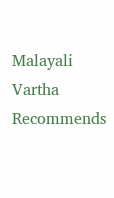Malayali Vartha Recommends